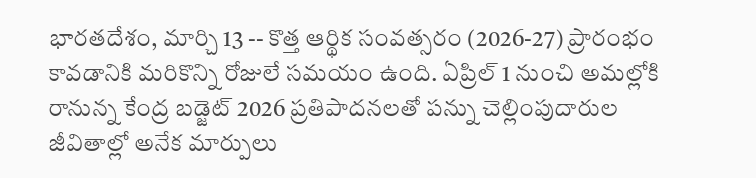భారతదేశం, మార్చి 13 -- కొత్త ఆర్థిక సంవత్సరం (2026-27) ప్రారంభం కావడానికి మరికొన్ని రోజులే సమయం ఉంది. ఏప్రిల్ 1 నుంచి అమల్లోకి రానున్న కేంద్ర బడ్జెట్ 2026 ప్రతిపాదనలతో పన్ను చెల్లింపుదారుల జీవితాల్లో అనేక మార్పులు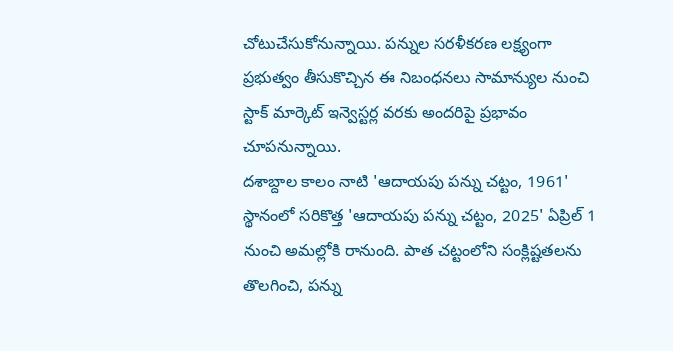చోటుచేసుకోనున్నాయి. పన్నుల సరళీకరణ లక్ష్యంగా ప్రభుత్వం తీసుకొచ్చిన ఈ నిబంధనలు సామాన్యుల నుంచి స్టాక్ మార్కెట్ ఇన్వెస్టర్ల వరకు అందరిపై ప్రభావం చూపనున్నాయి.
దశాబ్దాల కాలం నాటి 'ఆదాయపు పన్ను చట్టం, 1961' స్థానంలో సరికొత్త 'ఆదాయపు పన్ను చట్టం, 2025' ఏప్రిల్ 1 నుంచి అమల్లోకి రానుంది. పాత చట్టంలోని సంక్లిష్టతలను తొలగించి, పన్ను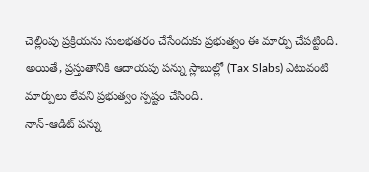చెల్లింపు ప్రక్రియను సులభతరం చేసేందుకు ప్రభుత్వం ఈ మార్పు చేపట్టింది. అయితే, ప్రస్తుతానికి ఆదాయపు పన్ను స్లాబుల్లో (Tax Slabs) ఎటువంటి మార్పులు లేవని ప్రభుత్వం స్పష్టం చేసింది.
నాన్-ఆడిట్ పన్ను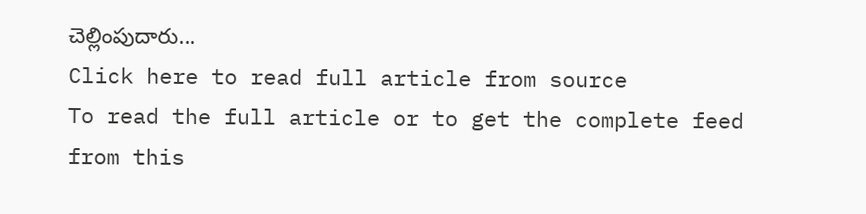చెల్లింపుదారు...
Click here to read full article from source
To read the full article or to get the complete feed from this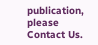publication, please
Contact Us.